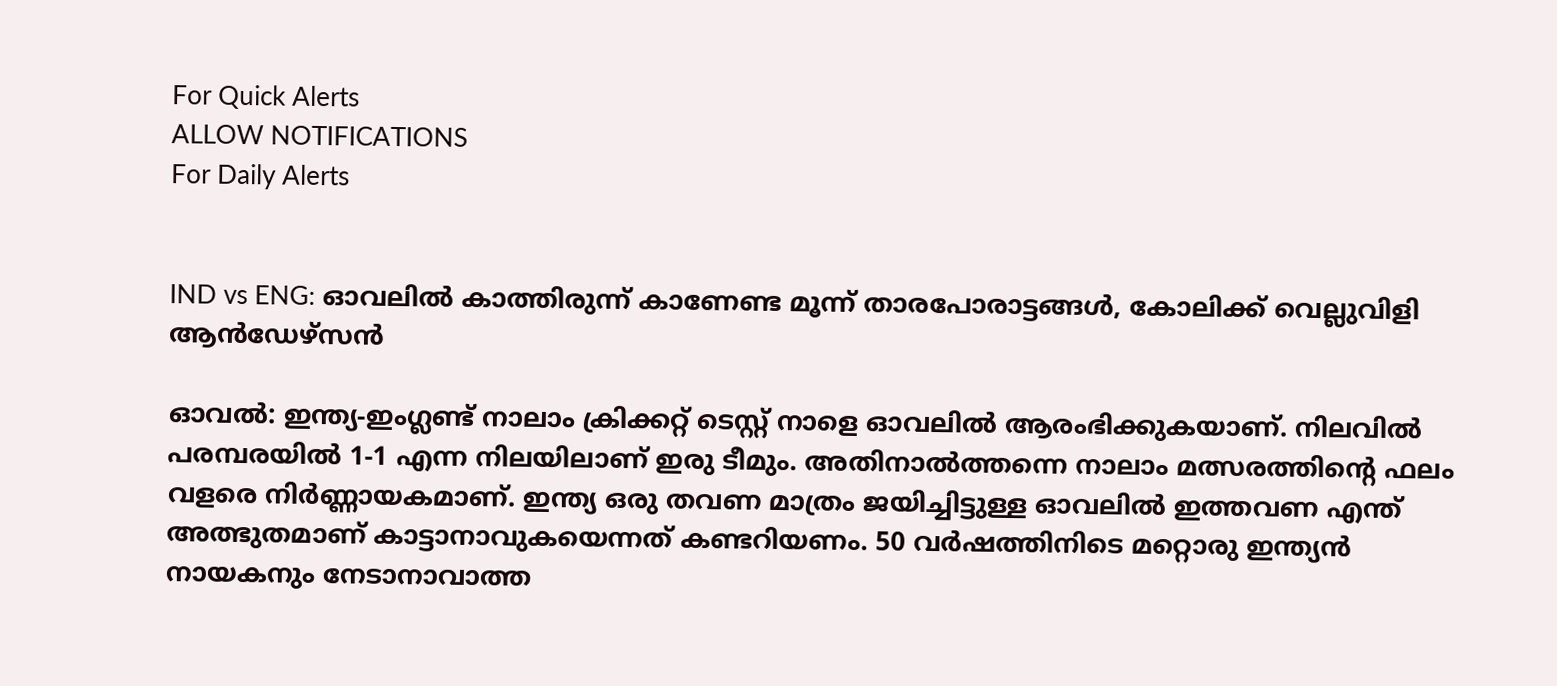For Quick Alerts
ALLOW NOTIFICATIONS
For Daily Alerts


IND vs ENG: ഓവലില്‍ കാത്തിരുന്ന് കാണേണ്ട മൂന്ന് താരപോരാട്ടങ്ങള്‍, കോലിക്ക് വെല്ലുവിളി ആന്‍ഡേഴ്‌സന്‍

ഓവല്‍: ഇന്ത്യ-ഇംഗ്ലണ്ട് നാലാം ക്രിക്കറ്റ് ടെസ്റ്റ് നാളെ ഓവലില്‍ ആരംഭിക്കുകയാണ്. നിലവില്‍ പരമ്പരയില്‍ 1-1 എന്ന നിലയിലാണ് ഇരു ടീമും. അതിനാല്‍ത്തന്നെ നാലാം മത്സരത്തിന്റെ ഫലം വളരെ നിര്‍ണ്ണായകമാണ്. ഇന്ത്യ ഒരു തവണ മാത്രം ജയിച്ചിട്ടുള്ള ഓവലില്‍ ഇത്തവണ എന്ത് അത്ഭുതമാണ് കാട്ടാനാവുകയെന്നത് കണ്ടറിയണം. 50 വര്‍ഷത്തിനിടെ മറ്റൊരു ഇന്ത്യന്‍ നായകനും നേടാനാവാത്ത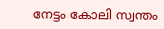നേട്ടം കോലി സ്വന്തം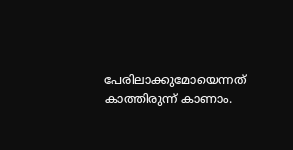പേരിലാക്കുമോയെന്നത് കാത്തിരുന്ന് കാണാം.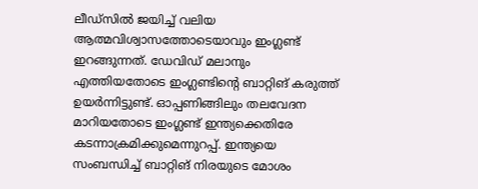ലീഡ്‌സില്‍ ജയിച്ച് വലിയ ആത്മവിശ്വാസത്തോടെയാവും ഇംഗ്ലണ്ട് ഇറങ്ങുന്നത്. ഡേവിഡ് മലാനും എത്തിയതോടെ ഇംഗ്ലണ്ടിന്റെ ബാറ്റിങ് കരുത്ത് ഉയര്‍ന്നിട്ടുണ്ട്. ഓപ്പണിങ്ങിലും തലവേദന മാറിയതോടെ ഇംഗ്ലണ്ട് ഇന്ത്യക്കെതിരേ കടന്നാക്രമിക്കുമെന്നുറപ്പ്. ഇന്ത്യയെ സംബന്ധിച്ച് ബാറ്റിങ് നിരയുടെ മോശം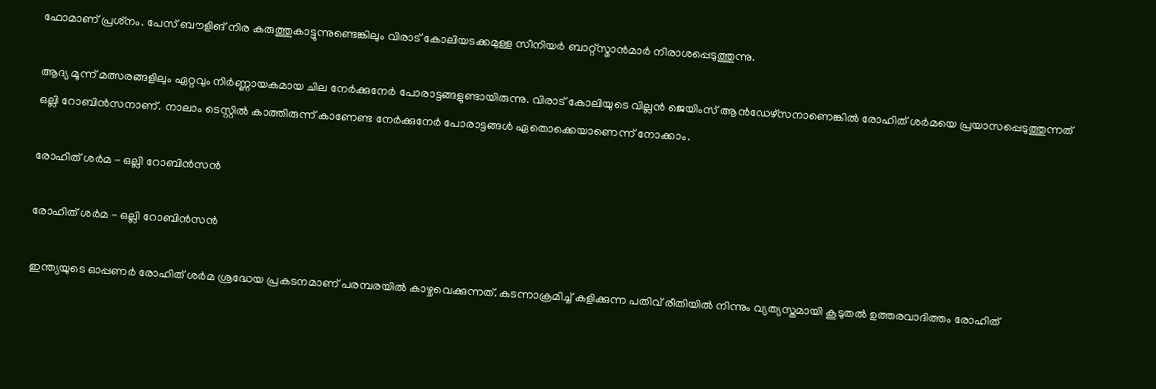ഫോമാണ് പ്രശ്‌നം. പേസ് ബൗളിങ് നിര കരുത്തുകാട്ടുന്നുണ്ടെങ്കിലും വിരാട് കോലിയടക്കമുള്ള സീനിയര്‍ ബാറ്റ്‌സ്മാന്‍മാര്‍ നിരാശപ്പെടുത്തുന്നു.

ആദ്യ മൂന്ന് മത്സരങ്ങളിലും ഏറ്റവും നിര്‍ണ്ണായകമായ ചില നേര്‍ക്കുനേര്‍ പോരാട്ടങ്ങളുണ്ടായിരുന്നു. വിരാട് കോലിയുടെ വില്ലന്‍ ജെയിംസ് ആന്‍ഡേഴ്‌സനാണെങ്കില്‍ രോഹിത് ശര്‍മയെ പ്രയാസപ്പെടുത്തുന്നത് ഒല്ലി റോബിന്‍സനാണ്. നാലാം ടെസ്റ്റില്‍ കാത്തിരുന്ന് കാണേണ്ട നേര്‍ക്കുനേര്‍ പോരാട്ടങ്ങള്‍ ഏതൊക്കെയാണെന്ന് നോക്കാം.

രോഹിത് ശര്‍മ - ഒല്ലി റോബിന്‍സന്‍

രോഹിത് ശര്‍മ - ഒല്ലി റോബിന്‍സന്‍

ഇന്ത്യയുടെ ഓപ്പണര്‍ രോഹിത് ശര്‍മ ശ്രദ്ധേയ പ്രകടനമാണ് പരമ്പരയില്‍ കാഴ്ചവെക്കുന്നത്. കടന്നാക്രമിച്ച് കളിക്കുന്ന പതിവ് രീതിയില്‍ നിന്നും വ്യത്യസ്തമായി കൂടുതല്‍ ഉത്തരവാദിത്തം രോഹിത്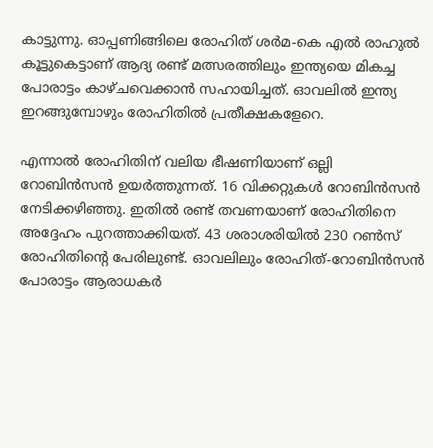കാട്ടുന്നു. ഓപ്പണിങ്ങിലെ രോഹിത് ശര്‍മ-കെ എല്‍ രാഹുല്‍ കൂട്ടുകെട്ടാണ് ആദ്യ രണ്ട് മത്സരത്തിലും ഇന്ത്യയെ മികച്ച പോരാട്ടം കാഴ്ചവെക്കാന്‍ സഹായിച്ചത്. ഓവലില്‍ ഇന്ത്യ ഇറങ്ങുമ്പോഴും രോഹിതില്‍ പ്രതീക്ഷകളേറെ.

എന്നാല്‍ രോഹിതിന് വലിയ ഭീഷണിയാണ് ഒല്ലി റോബിന്‍സന്‍ ഉയര്‍ത്തുന്നത്. 16 വിക്കറ്റുകള്‍ റോബിന്‍സന്‍ നേടിക്കഴിഞ്ഞു. ഇതില്‍ രണ്ട് തവണയാണ് രോഹിതിനെ അദ്ദേഹം പുറത്താക്കിയത്. 43 ശരാശരിയില്‍ 230 റണ്‍സ് രോഹിതിന്റെ പേരിലുണ്ട്. ഓവലിലും രോഹിത്-റോബിന്‍സന്‍ പോരാട്ടം ആരാധകര്‍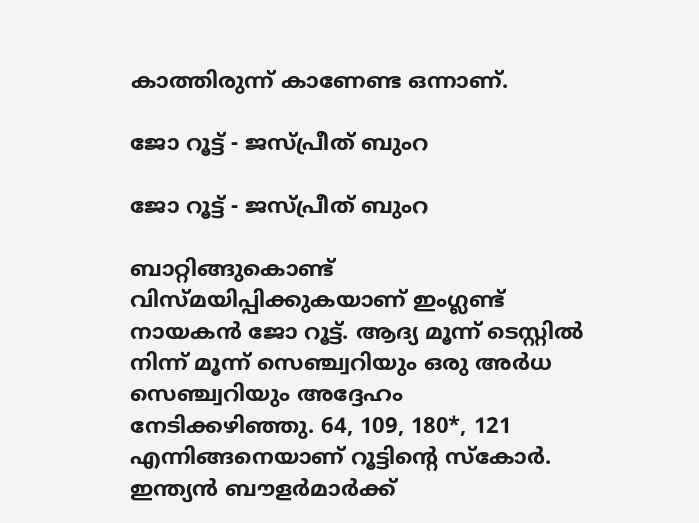കാത്തിരുന്ന് കാണേണ്ട ഒന്നാണ്.

ജോ റൂട്ട് - ജസ്പ്രീത് ബുംറ

ജോ റൂട്ട് - ജസ്പ്രീത് ബുംറ

ബാറ്റിങ്ങുകൊണ്ട് വിസ്മയിപ്പിക്കുകയാണ് ഇംഗ്ലണ്ട് നായകന്‍ ജോ റൂട്ട്. ആദ്യ മൂന്ന് ടെസ്റ്റില്‍ നിന്ന് മൂന്ന് സെഞ്ച്വറിയും ഒരു അര്‍ധ സെഞ്ച്വറിയും അദ്ദേഹം നേടിക്കഴിഞ്ഞു. 64, 109, 180*, 121 എന്നിങ്ങനെയാണ് റൂട്ടിന്റെ സ്‌കോര്‍. ഇന്ത്യന്‍ ബൗളര്‍മാര്‍ക്ക്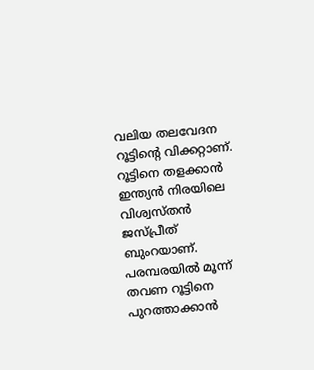വലിയ തലവേദന റൂട്ടിന്റെ വിക്കറ്റാണ്. റൂട്ടിനെ തളക്കാന്‍ ഇന്ത്യന്‍ നിരയിലെ വിശ്വസ്തന്‍ ജസ്പ്രീത് ബുംറയാണ്. പരമ്പരയില്‍ മൂന്ന് തവണ റൂട്ടിനെ പുറത്താക്കാന്‍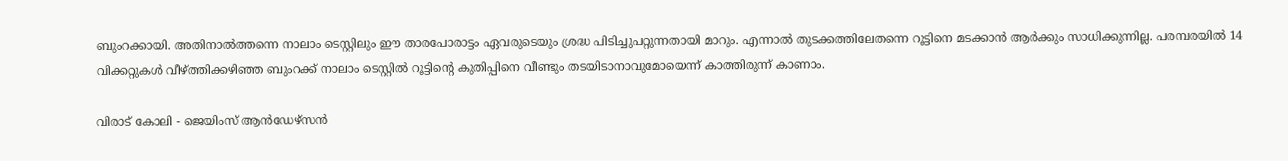ബുംറക്കായി. അതിനാല്‍ത്തന്നെ നാലാം ടെസ്റ്റിലും ഈ താരപോരാട്ടം ഏവരുടെയും ശ്രദ്ധ പിടിച്ചുപറ്റുന്നതായി മാറും. എന്നാല്‍ തുടക്കത്തിലേതന്നെ റൂട്ടിനെ മടക്കാന്‍ ആര്‍ക്കും സാധിക്കുന്നില്ല. പരമ്പരയില്‍ 14 വിക്കറ്റുകള്‍ വീഴ്ത്തിക്കഴിഞ്ഞ ബുംറക്ക് നാലാം ടെസ്റ്റില്‍ റൂട്ടിന്റെ കുതിപ്പിനെ വീണ്ടും തടയിടാനാവുമോയെന്ന് കാത്തിരുന്ന് കാണാം.

വിരാട് കോലി - ജെയിംസ് ആന്‍ഡേഴ്‌സന്‍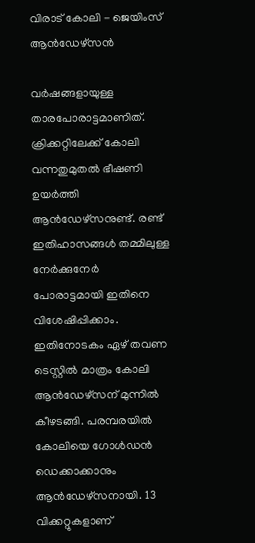വിരാട് കോലി - ജെയിംസ് ആന്‍ഡേഴ്‌സന്‍

വര്‍ഷങ്ങളായുള്ള താരപോരാട്ടമാണിത്. ക്രിക്കറ്റിലേക്ക് കോലി വന്നതുമുതല്‍ ഭീഷണി ഉയര്‍ത്തി ആന്‍ഡേഴ്‌സനുണ്ട്. രണ്ട് ഇതിഹാസങ്ങള്‍ തമ്മിലുള്ള നേര്‍ക്കുനേര്‍ പോരാട്ടമായി ഇതിനെ വിശേഷിപ്പിക്കാം. ഇതിനോടകം ഏഴ് തവണ ടെസ്റ്റില്‍ മാത്രം കോലി ആന്‍ഡേഴ്‌സന് മുന്നില്‍ കീഴടങ്ങി. പരമ്പരയില്‍ കോലിയെ ഗോള്‍ഡന്‍ ഡെക്കാക്കാനും ആന്‍ഡേഴ്‌സനായി. 13 വിക്കറ്റുകളാണ്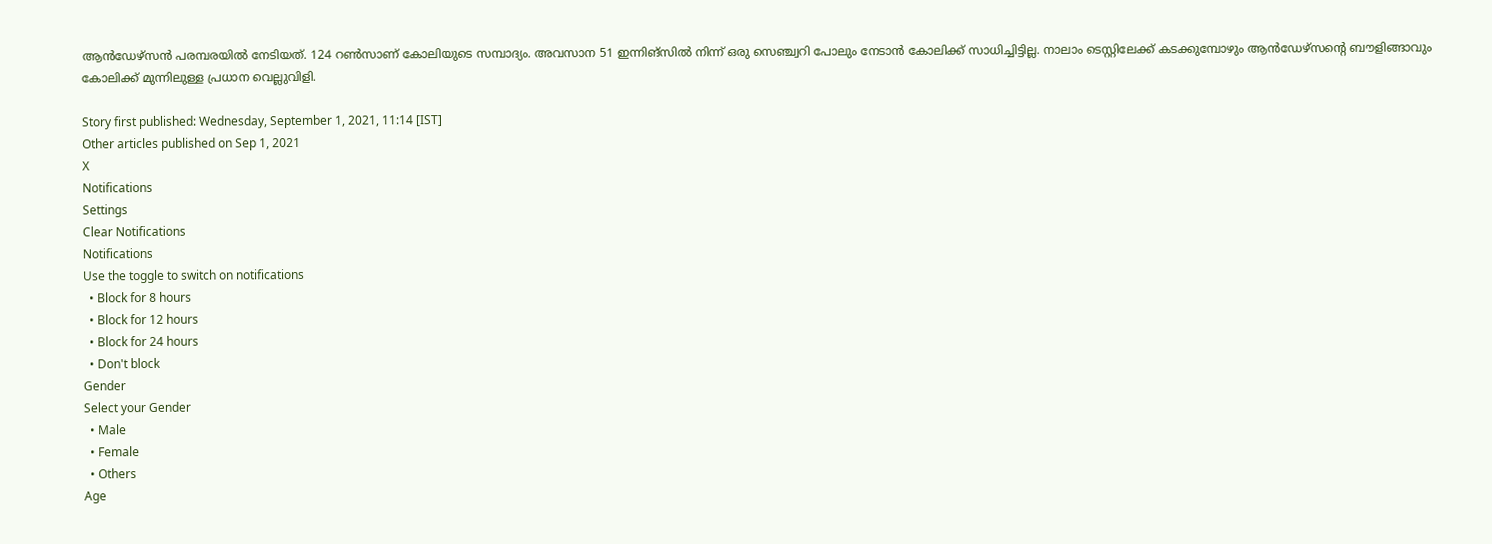ആന്‍ഡേഴ്‌സന്‍ പരമ്പരയില്‍ നേടിയത്. 124 റണ്‍സാണ് കോലിയുടെ സമ്പാദ്യം. അവസാന 51 ഇന്നിങ്‌സില്‍ നിന്ന് ഒരു സെഞ്ച്വറി പോലും നേടാന്‍ കോലിക്ക് സാധിച്ചിട്ടില്ല. നാലാം ടെസ്റ്റിലേക്ക് കടക്കുമ്പോഴും ആന്‍ഡേഴ്‌സന്റെ ബൗളിങ്ങാവും കോലിക്ക് മുന്നിലുള്ള പ്രധാന വെല്ലുവിളി.

Story first published: Wednesday, September 1, 2021, 11:14 [IST]
Other articles published on Sep 1, 2021
X
Notifications
Settings
Clear Notifications
Notifications
Use the toggle to switch on notifications
  • Block for 8 hours
  • Block for 12 hours
  • Block for 24 hours
  • Don't block
Gender
Select your Gender
  • Male
  • Female
  • Others
Age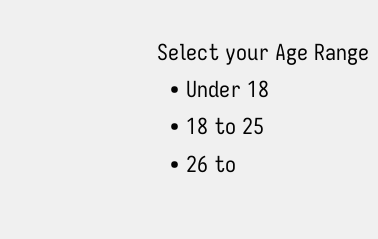Select your Age Range
  • Under 18
  • 18 to 25
  • 26 to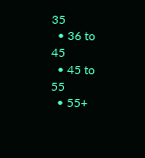35
  • 36 to 45
  • 45 to 55
  • 55+